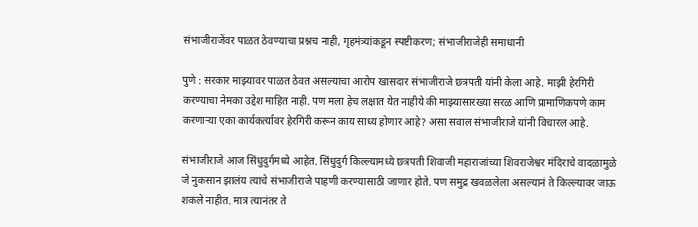संभाजीराजेंवर पाळत ठेवण्याचा प्रश्नच नाही, गृहमंत्र्यांकडून स्पष्टीकरण; संभाजीराजेही समाधानी

पुणे : सरकार माझ्यावर पाळत ठेवत असल्याचा आरोप खासदार संभाजीराजे छत्रपती यांनी केला आहे. माझी हेरगिरी करण्याचा नेमका उद्देश माहित नाही. पण मला हेच लक्षात येत नाहीये की माझ्यासारख्या सरळ आणि प्रामाणिकपणे काम करणाऱ्या एका कार्यकर्त्यावर हेरगिरी करून काय साध्य होणार आहे? असा सवाल संभाजीराजे यांनी विचारल आहे.

संभाजीराजे आज सिंधुदुर्गमध्ये आहेत. सिंधुदुर्ग किल्ल्यामध्ये छत्रपती शिवाजी महाराजांच्या शिवराजेश्वर मंदिराचे वादळामुळे जे नुकसान झालंय त्याचे संभाजीराजे पाहणी करण्यासाठी जाणार होते. पण समुद्र खवळलेला असल्यानं ते किल्ल्यावर जाऊ शकले नाहीत. मात्र त्यानंतर ते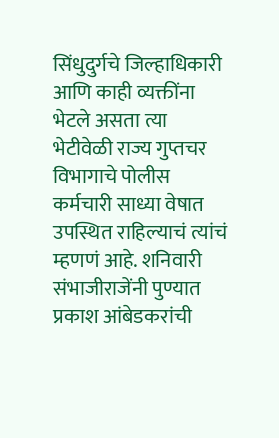सिंधुदुर्गचे जिल्हाधिकारी आणि काही व्यक्तींना भेटले असता त्या भेटीवेळी राज्य गुप्तचर विभागाचे पोलीस कर्मचारी साध्या वेषात उपस्थित राहिल्याचं त्यांचं म्हणणं आहे. शनिवारी संभाजीराजेंनी पुण्यात प्रकाश आंबेडकरांची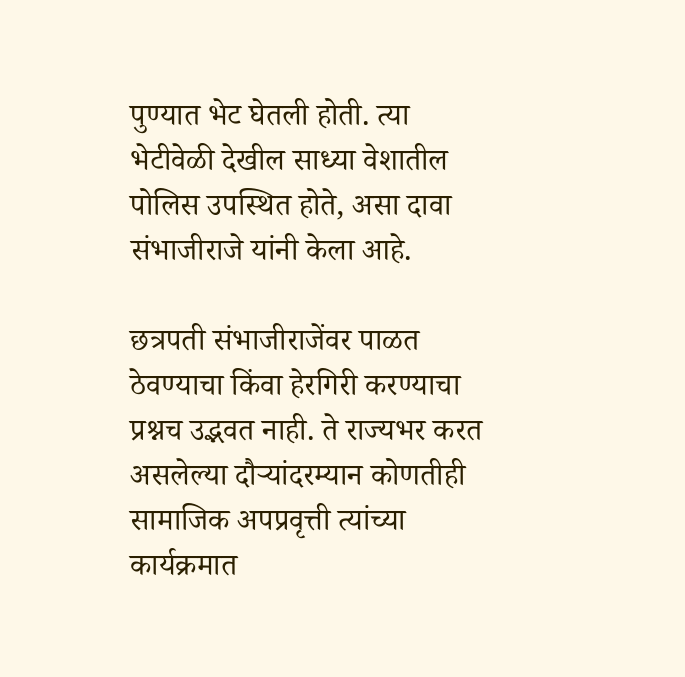पुण्यात भेट घेतली होती. त्या भेटीवेळी देखील साध्या वेशातील पोलिस उपस्थित होते, असा दावा संभाजीराजे यांनी केला आहे.

छत्रपती संभाजीराजेंवर पाळत ठेवण्याचा किंवा हेरगिरी करण्याचा प्रश्नच उद्भवत नाही. ते राज्यभर करत असलेल्या दौऱ्यांदरम्यान कोणतीही सामाजिक अपप्रवृत्ती त्यांच्या कार्यक्रमात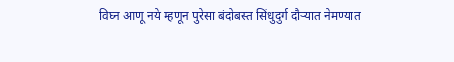विघ्न आणू नये म्हणून पुरेसा बंदोबस्त सिंधुदुर्ग दौऱ्यात नेमण्यात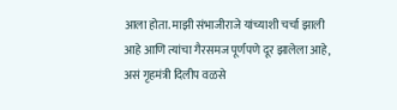आला होता. माझी संभाजीराजे यांच्याशी चर्चा झाली आहे आणि त्यांचा गैरसमज पूर्णपणे दूर झालेला आहे, असं गृहमंत्री दिलीप वळसे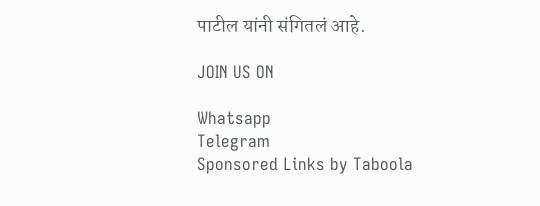पाटील यांनी संगितलं आहे.

JOIN US ON

Whatsapp
Telegram
Sponsored Links by Taboola